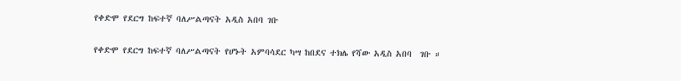የቀድሞ የደርግ ከፍተኛ ባለሥልጣናት አዲስ አበባ ገቡ

የቀድሞ የደርግ ከፍተኛ ባለሥልጣናት የሆኑት አምባሳደር ካሣ ከበደና ተክሌ የሻው አዲስ አበባ  ገቡ ።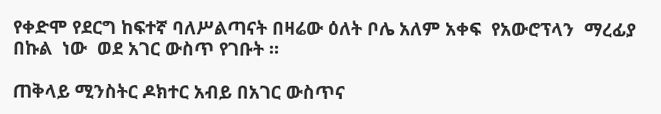የቀድሞ የደርግ ከፍተኛ ባለሥልጣናት በዛሬው ዕለት ቦሌ አለም አቀፍ  የአውሮፕላን  ማረፊያ  በኩል  ነው  ወደ አገር ውስጥ የገቡት ።

ጠቅላይ ሚንስትር ዶክተር አብይ በአገር ውስጥና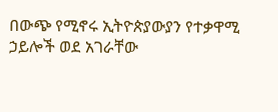በውጭ የሚኖሩ ኢትዮጵያውያን የተቃዋሚ  ኃይሎች ወደ አገራቸው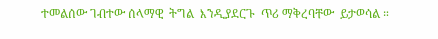ተመልሰው ገብተው ሰላማዊ  ትግል  እንዲያደርጉ  ጥሪ ማቅረባቸው  ይታወሳል ።